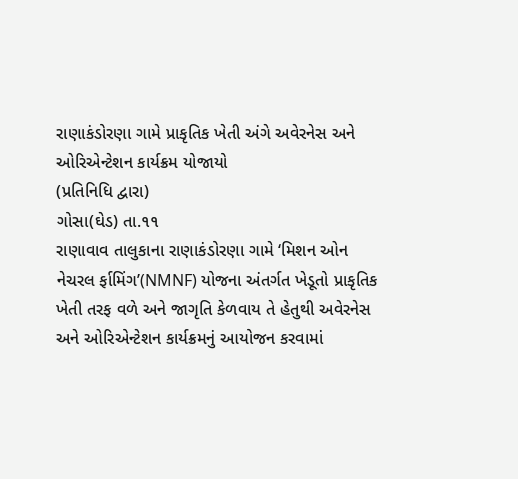રાણાકંડોરણા ગામે પ્રાકૃતિક ખેતી અંગે અવેરનેસ અને ઓરિએન્ટેશન કાર્યક્રમ યોજાયો
(પ્રતિનિધિ દ્વારા)
ગોસા(ઘેડ) તા.૧૧
રાણાવાવ તાલુકાના રાણાકંડોરણા ગામે ‘મિશન ઓન નેચરલ ર્ફામિંગ’(NMNF) યોજના અંતર્ગત ખેડૂતો પ્રાકૃતિક ખેતી તરફ વળે અને જાગૃતિ કેળવાય તે હેતુથી અવેરનેસ અને ઓરિએન્ટેશન કાર્યક્રમનું આયોજન કરવામાં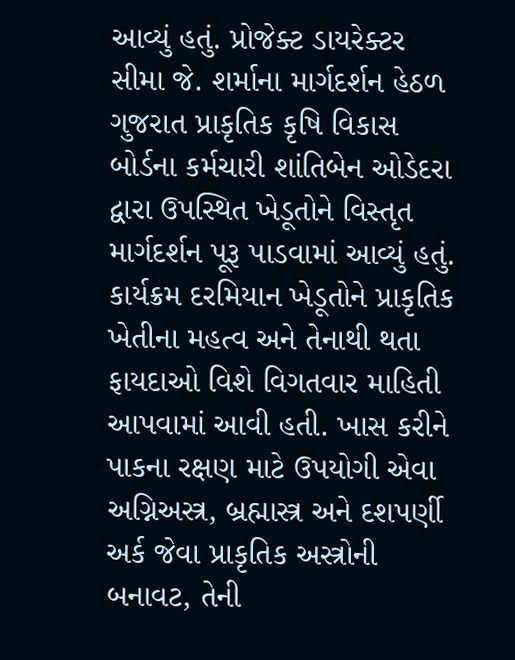આવ્યું હતું. પ્રોજેક્ટ ડાયરેક્ટર સીમા જે. શર્માના માર્ગદર્શન હેઠળ ગુજરાત પ્રાકૃતિક કૃષિ વિકાસ બોર્ડના કર્મચારી શાંતિબેન ઓડેદરા દ્વારા ઉપસ્થિત ખેડૂતોને વિસ્તૃત માર્ગદર્શન પૂરૂ પાડવામાં આવ્યું હતું. કાર્યક્રમ દરમિયાન ખેડૂતોને પ્રાકૃતિક ખેતીના મહત્વ અને તેનાથી થતા ફાયદાઓ વિશે વિગતવાર માહિતી આપવામાં આવી હતી. ખાસ કરીને પાકના રક્ષણ માટે ઉપયોગી એવા અગ્નિઅસ્ત્ર, બ્રહ્માસ્ત્ર અને દશપર્ણી અર્ક જેવા પ્રાકૃતિક અસ્ત્રોની બનાવટ, તેની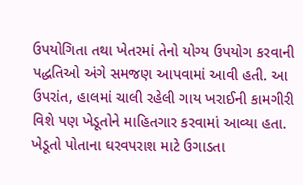ઉપયોગિતા તથા ખેતરમાં તેનો યોગ્ય ઉપયોગ કરવાની પદ્ધતિઓ અંગે સમજણ આપવામાં આવી હતી. આ ઉપરાંત, હાલમાં ચાલી રહેલી ગાય ખરાઈની કામગીરી વિશે પણ ખેડૂતોને માહિતગાર કરવામાં આવ્યા હતા. ખેડૂતો પોતાના ઘરવપરાશ માટે ઉગાડતા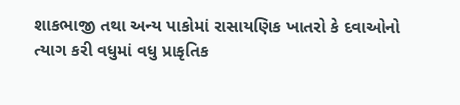શાકભાજી તથા અન્ય પાકોમાં રાસાયણિક ખાતરો કે દવાઓનો ત્યાગ કરી વધુમાં વધુ પ્રાકૃતિક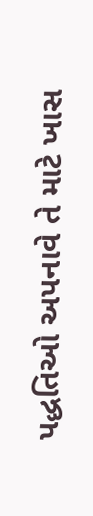પદ્ધતિઓ અપનાવે તે માટે ખાસ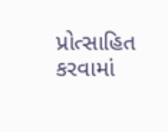પ્રોત્સાહિત કરવામાં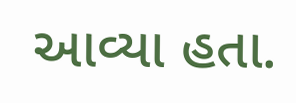આવ્યા હતા.